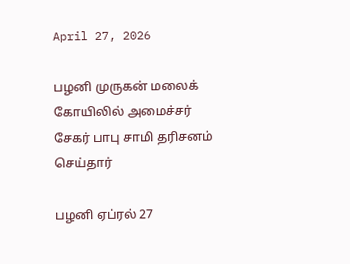April 27, 2026

பழனி முருகன் மலைக் கோயிலில் அமைச்சர் சேகர் பாபு சாமி தரிசனம் செய்தார்

பழனி ஏப்ரல் 27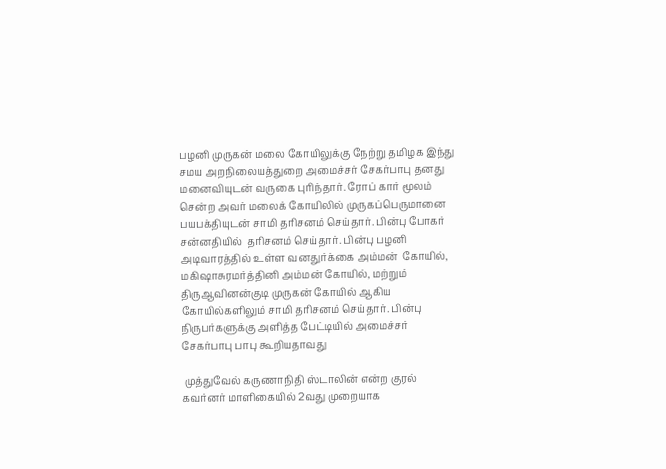பழனி முருகன் மலை கோயிலுக்கு நேற்று தமிழக இந்து சமய அறநிலையத்துறை அமைச்சர் சேகர்பாபு தனது மனைவியுடன் வருகை புரிந்தார். ரோப் கார் மூலம் சென்ற அவர் மலைக் கோயிலில் முருகப்பெருமானை பயபக்தியுடன் சாமி தரிசனம் செய்தார். பின்பு போகர் சன்னதியில்  தரிசனம் செய்தார். பின்பு பழனி அடிவாரத்தில் உள்ள வனதுர்க்கை அம்மன்  கோயில், மகிஷாசுரமர்த்தினி அம்மன் கோயில், மற்றும் திருஆவினன்குடி முருகன் கோயில் ஆகிய கோயில்களிலும் சாமி தரிசனம் செய்தார். பின்பு நிருபர்களுக்கு அளித்த பேட்டியில் அமைச்சர் சேகர்பாபு பாபு கூறியதாவது

 முத்துவேல் கருணாநிதி ஸ்டாலின் என்ற குரல் கவர்னர் மாளிகையில் 2வது முறையாக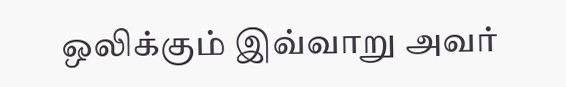ஒலிக்கும் இவ்வாறு அவர்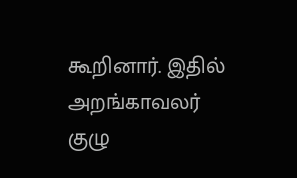கூறினார். இதில் அறங்காவலர் குழு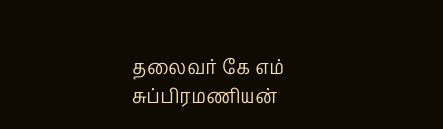தலைவர் கே எம் சுப்பிரமணியன்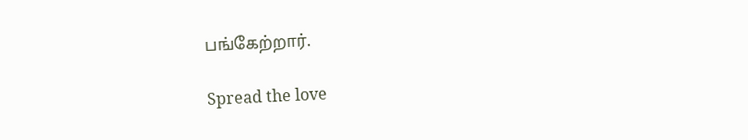பங்கேற்றார்.

Spread the love